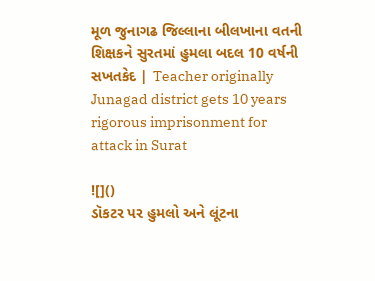મૂળ જુનાગઢ જિલ્લાના બીલખાના વતની શિક્ષકને સુરતમાં હુમલા બદલ 10 વર્ષની સખતકેદ | Teacher originally Junagad district gets 10 years rigorous imprisonment for attack in Surat

![]()
ડૉકટર પર હુમલો અને લૂંટના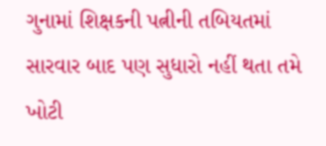ગુનામાં શિક્ષકની પત્નીની તબિયતમાં સારવાર બાદ પણ સુધારો નહીં થતા તમે ખોટી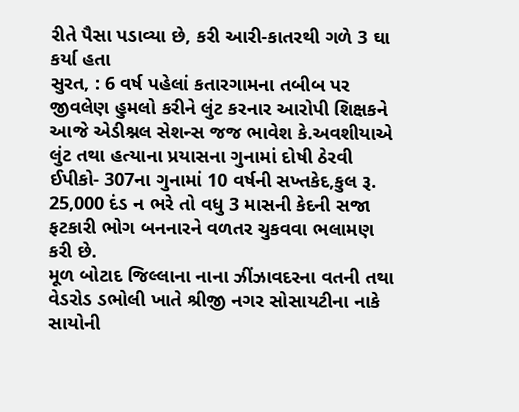રીતે પૈસા પડાવ્યા છે, કરી આરી-કાતરથી ગળે 3 ઘા કર્યા હતા
સુરત, : 6 વર્ષ પહેલાં કતારગામના તબીબ પર જીવલેણ હુમલો કરીને લુંટ કરનાર આરોપી શિક્ષકને આજે એડીશ્નલ સેશન્સ જજ ભાવેશ કે.અવશીયાએ લુંટ તથા હત્યાના પ્રયાસના ગુનામાં દોષી ઠેરવી ઈપીકો- 307ના ગુનામાં 10 વર્ષની સખ્તકેદ,કુલ રૂ. 25,000 દંડ ન ભરે તો વધુ 3 માસની કેદની સજા ફટકારી ભોગ બનનારને વળતર ચુકવવા ભલામણ કરી છે.
મૂળ બોટાદ જિલ્લાના નાના ઝીંઝાવદરના વતની તથા વેડરોડ ડભોલી ખાતે શ્રીજી નગર સોસાયટીના નાકે સાયોની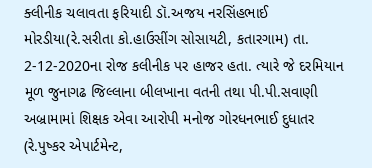ક્લીનીક ચલાવતા ફરિયાદી ડૉ.અજય નરસિંહભાઈ મોરડીયા(રે.સરીતા કો.હાઉસીંગ સોસાયટી, કતારગામ) તા. 2-12-2020ના રોજ કલીનીક પર હાજર હતા. ત્યારે જે દરમિયાન મૂળ જુનાગઢ જિલ્લાના બીલખાના વતની તથા પી.પી.સવાણી અબ્રામામાં શિક્ષક એવા આરોપી મનોજ ગોરધનભાઈ દુધાતર (રે.પુષ્કર એપાર્ટમેન્ટ,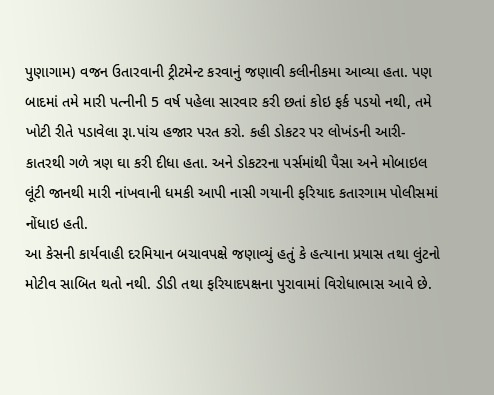પુણાગામ) વજન ઉતારવાની ટ્રીટમેન્ટ કરવાનું જણાવી કલીનીકમા આવ્યા હતા. પણ બાદમાં તમે મારી પત્નીની 5 વર્ષ પહેલા સારવાર કરી છતાં કોઇ ફર્ક પડયો નથી, તમે ખોટી રીતે પડાવેલા રૂા.પાંચ હજાર પરત કરો. કહી ડોકટર પર લોખંડની આરી-કાતરથી ગળે ત્રણ ઘા કરી દીધા હતા. અને ડોકટરના પર્સમાંથી પૈસા અને મોબાઇલ લૂંટી જાનથી મારી નાંખવાની ધમકી આપી નાસી ગયાની ફરિયાદ કતારગામ પોલીસમાં નોંધાઇ હતી.
આ કેસની કાર્યવાહી દરમિયાન બચાવપક્ષે જણાવ્યું હતું કે હત્યાના પ્રયાસ તથા લુંટનો મોટીવ સાબિત થતો નથી. ડીડી તથા ફરિયાદપક્ષના પુરાવામાં વિરોધાભાસ આવે છે.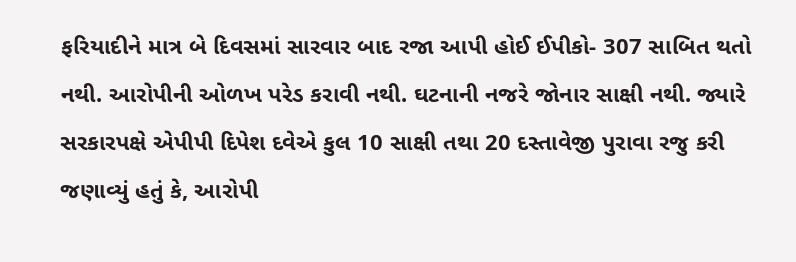ફરિયાદીને માત્ર બે દિવસમાં સારવાર બાદ રજા આપી હોઈ ઈપીકો- 307 સાબિત થતો નથી. આરોપીની ઓળખ પરેડ કરાવી નથી. ઘટનાની નજરે જોનાર સાક્ષી નથી. જ્યારે સરકારપક્ષે એપીપી દિપેશ દવેએ કુલ 10 સાક્ષી તથા 20 દસ્તાવેજી પુરાવા રજુ કરી જણાવ્યું હતું કે, આરોપી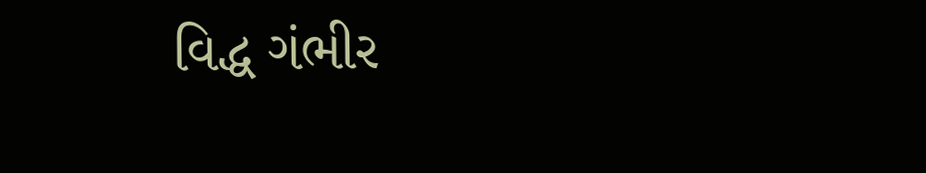વિદ્ધ ગંભીર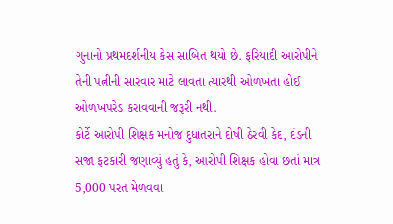ગુનાનો પ્રથમદર્શનીય કેસ સાબિત થયો છે. ફરિયાદી આરોપીને તેની પત્નીની સારવાર માટે લાવતા ત્યારથી ઓળખતા હોઈ ઓળખપરેડ કરાવવાની જરૂરી નથી.
કોર્ટે આરોપી શિક્ષક મનોજ દુધાતરાને દોષી ઠેરવી કેદ, દંડની સજા ફટકારી જણાવ્યું હતું કે, આરોપી શિક્ષક હોવા છતાં માત્ર 5,000 પરત મેળવવા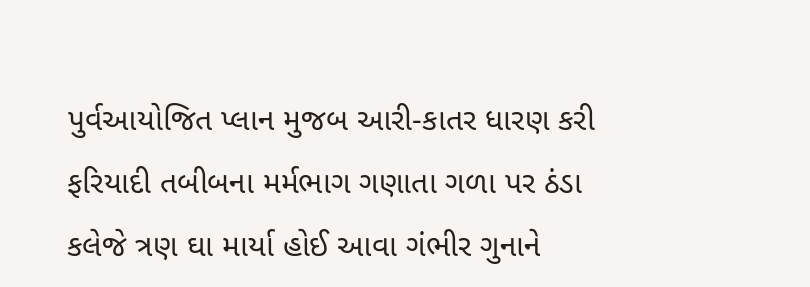પુર્વઆયોજિત પ્લાન મુજબ આરી-કાતર ધારણ કરી ફરિયાદી તબીબના મર્મભાગ ગણાતા ગળા પર ઠંડા કલેજે ત્રણ ઘા માર્યા હોઈ આવા ગંભીર ગુનાને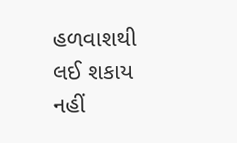હળવાશથી લઈ શકાય નહીં